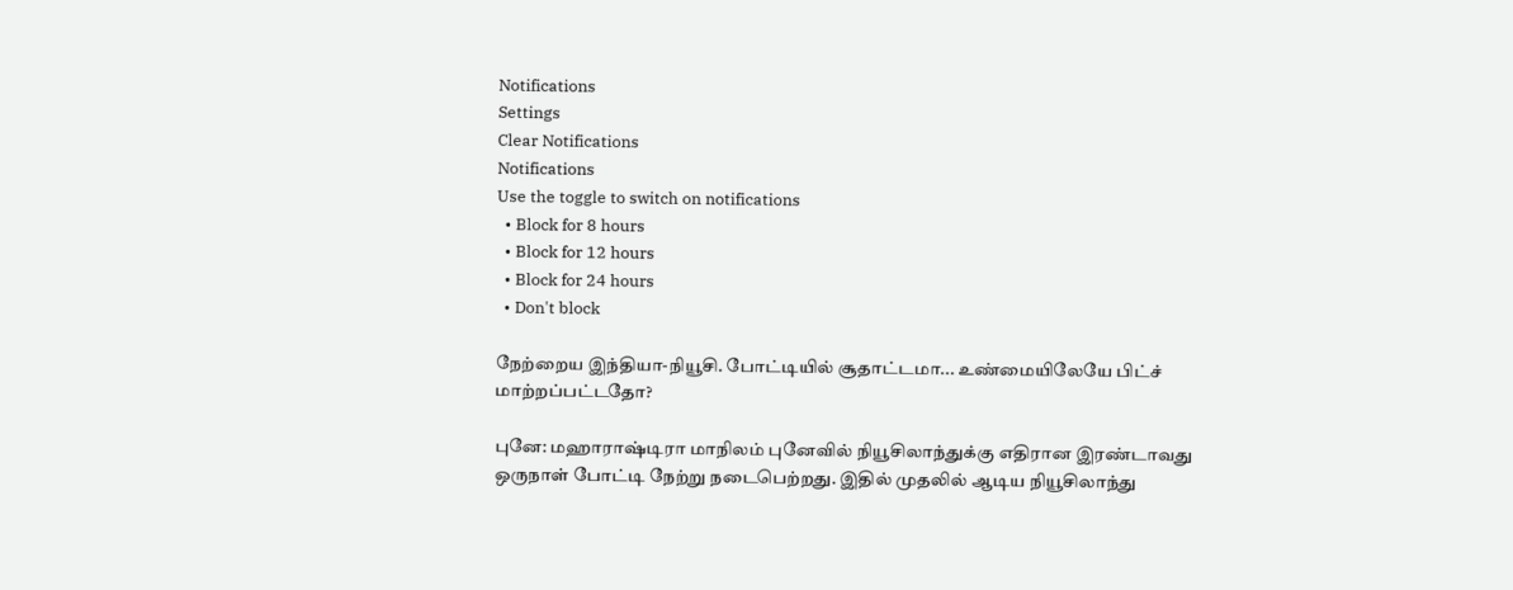Notifications
Settings
Clear Notifications
Notifications
Use the toggle to switch on notifications
  • Block for 8 hours
  • Block for 12 hours
  • Block for 24 hours
  • Don't block

நேற்றைய இந்தியா-நியூசி. போட்டியில் சூதாட்டமா... உண்மையிலேயே பிட்ச் மாற்றப்பட்டதோ?

புனே: மஹாராஷ்டிரா மாநிலம் புனேவில் நியூசிலாந்துக்கு எதிரான இரண்டாவது ஒருநாள் போட்டி நேற்று நடைபெற்றது. இதில் முதலில் ஆடிய நியூசிலாந்து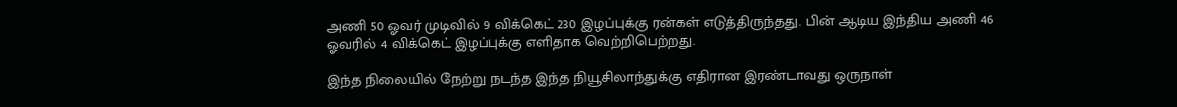அணி 50 ஓவர் முடிவில் 9 விக்கெட் 230 இழப்புக்கு ரன்கள் எடுத்திருந்தது. பின் ஆடிய இந்திய அணி 46 ஓவரில் 4 விக்கெட் இழப்புக்கு எளிதாக வெற்றிபெற்றது.

இந்த நிலையில் நேற்று நடந்த இந்த நியூசிலாந்துக்கு எதிரான இரண்டாவது ஒருநாள்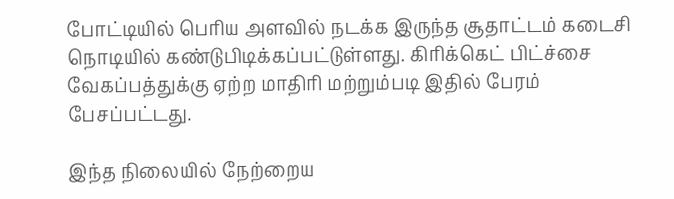போட்டியில் பெரிய அளவில் நடக்க இருந்த சூதாட்டம் கடைசி நொடியில் கண்டுபிடிக்கப்பட்டுள்ளது. கிரிக்கெட் பிட்ச்சை வேகப்பத்துக்கு ஏற்ற மாதிரி மற்றும்படி இதில் பேரம் பேசப்பட்டது.

இந்த நிலையில் நேற்றைய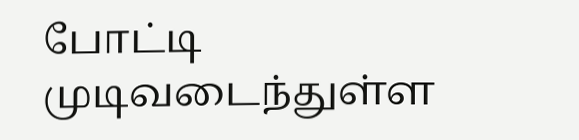போட்டி முடிவடைந்துள்ள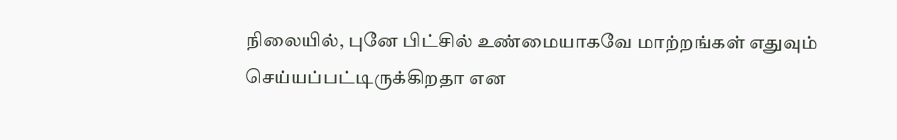நிலையில், புனே பிட்சில் உண்மையாகவே மாற்றங்கள் எதுவும் செய்யப்பட்டிருக்கிறதா என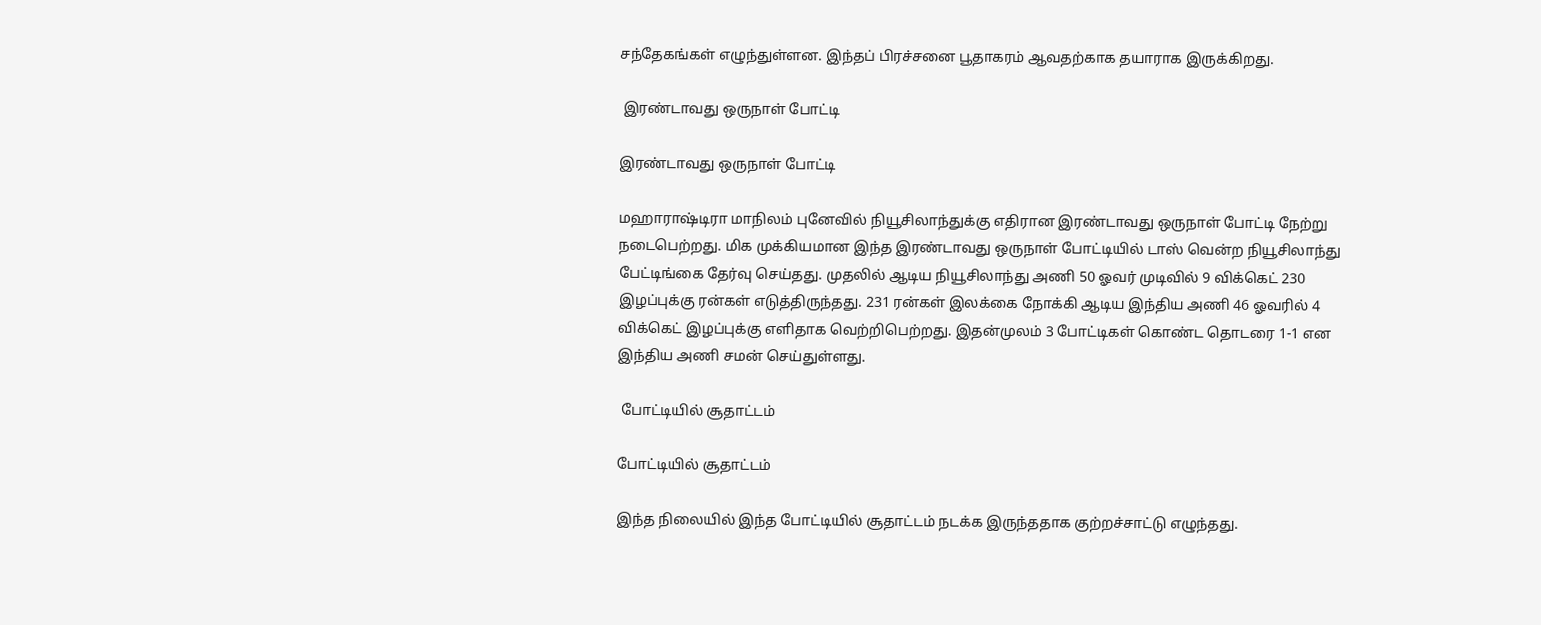சந்தேகங்கள் எழுந்துள்ளன. இந்தப் பிரச்சனை பூதாகரம் ஆவதற்காக தயாராக இருக்கிறது.

 இரண்டாவது ஒருநாள் போட்டி

இரண்டாவது ஒருநாள் போட்டி

மஹாராஷ்டிரா மாநிலம் புனேவில் நியூசிலாந்துக்கு எதிரான இரண்டாவது ஒருநாள் போட்டி நேற்று நடைபெற்றது. மிக முக்கியமான இந்த இரண்டாவது ஒருநாள் போட்டியில் டாஸ் வென்ற நியூசிலாந்து பேட்டிங்கை தேர்வு செய்தது. முதலில் ஆடிய நியூசிலாந்து அணி 50 ஓவர் முடிவில் 9 விக்கெட் 230 இழப்புக்கு ரன்கள் எடுத்திருந்தது. 231 ரன்கள் இலக்கை நோக்கி ஆடிய இந்திய அணி 46 ஓவரில் 4 விக்கெட் இழப்புக்கு எளிதாக வெற்றிபெற்றது. இதன்முலம் 3 போட்டிகள் கொண்ட தொடரை 1-1 என இந்திய அணி சமன் செய்துள்ளது.

 போட்டியில் சூதாட்டம்

போட்டியில் சூதாட்டம்

இந்த நிலையில் இந்த போட்டியில் சூதாட்டம் நடக்க இருந்ததாக குற்றச்சாட்டு எழுந்தது.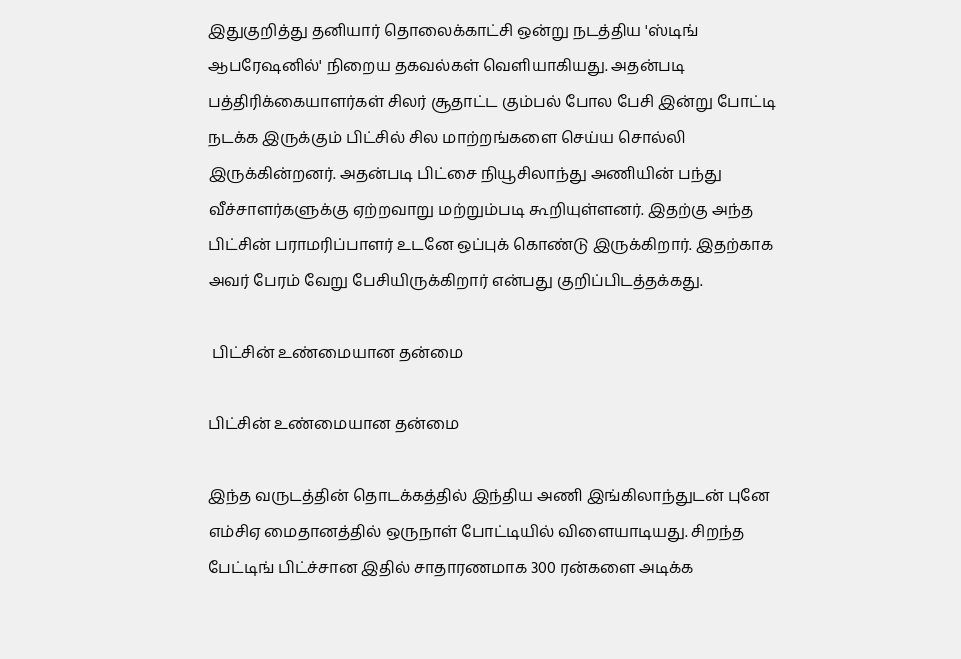இதுகுறித்து தனியார் தொலைக்காட்சி ஒன்று நடத்திய 'ஸ்டிங் ஆபரேஷனில்' நிறைய தகவல்கள் வெளியாகியது. அதன்படி பத்திரிக்கையாளர்கள் சிலர் சூதாட்ட கும்பல் போல பேசி இன்று போட்டி நடக்க இருக்கும் பிட்சில் சில மாற்றங்களை செய்ய சொல்லி இருக்கின்றனர். அதன்படி பிட்சை நியூசிலாந்து அணியின் பந்து வீச்சாளர்களுக்கு ஏற்றவாறு மற்றும்படி கூறியுள்ளனர். இதற்கு அந்த பிட்சின் பராமரிப்பாளர் உடனே ஒப்புக் கொண்டு இருக்கிறார். இதற்காக அவர் பேரம் வேறு பேசியிருக்கிறார் என்பது குறிப்பிடத்தக்கது.

 பிட்சின் உண்மையான தன்மை

பிட்சின் உண்மையான தன்மை

இந்த வருடத்தின் தொடக்கத்தில் இந்திய அணி இங்கிலாந்துடன் புனே எம்சிஏ மைதானத்தில் ஒருநாள் போட்டியில் விளையாடியது. சிறந்த பேட்டிங் பிட்ச்சான இதில் சாதாரணமாக 300 ரன்களை அடிக்க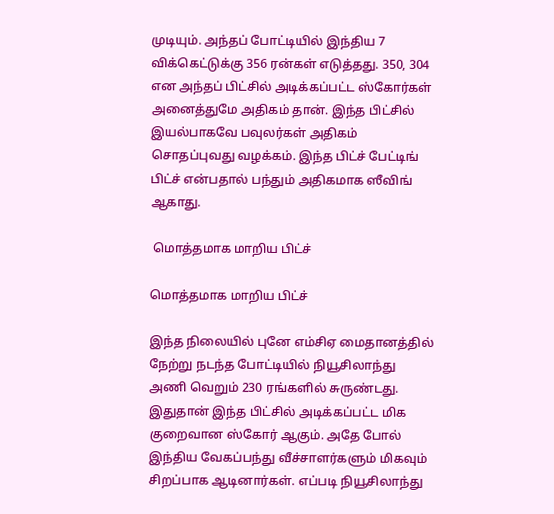முடியும். அந்தப் போட்டியில் இந்திய 7 விக்கெட்டுக்கு 356 ரன்கள் எடுத்தது. 350, 304 என அந்தப் பிட்சில் அடிக்கப்பட்ட ஸ்கோர்கள் அனைத்துமே அதிகம் தான். இந்த பிட்சில் இயல்பாகவே பவுலர்கள் அதிகம் சொதப்புவது வழக்கம். இந்த பிட்ச் பேட்டிங் பிட்ச் என்பதால் பந்தும் அதிகமாக ஸீவிங் ஆகாது.

 மொத்தமாக மாறிய பிட்ச்

மொத்தமாக மாறிய பிட்ச்

இந்த நிலையில் புனே எம்சிஏ மைதானத்தில் நேற்று நடந்த போட்டியில் நியூசிலாந்து அணி வெறும் 230 ரங்களில் சுருண்டது. இதுதான் இந்த பிட்சில் அடிக்கப்பட்ட மிக குறைவான ஸ்கோர் ஆகும். அதே போல் இந்திய வேகப்பந்து வீச்சாளர்களும் மிகவும் சிறப்பாக ஆடினார்கள். எப்படி நியூசிலாந்து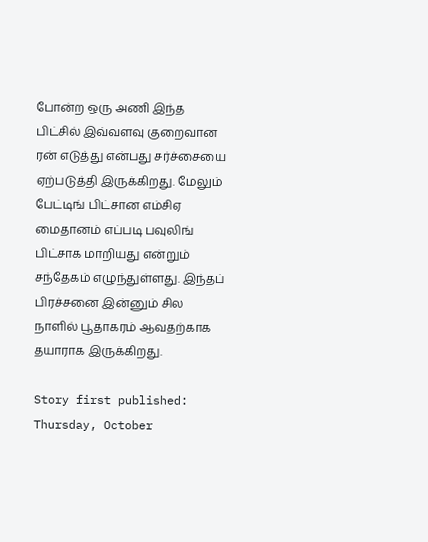போன்ற ஒரு அணி இந்த பிட்சில் இவ்வளவு குறைவான ரன் எடுத்து என்பது சர்ச்சையை ஏற்படுத்தி இருக்கிறது. மேலும் பேட்டிங் பிட்சான எம்சிஏ மைதானம் எப்படி பவுலிங் பிட்சாக மாறியது என்றும் சந்தேகம் எழுந்துள்ளது. இந்தப் பிரச்சனை இன்னும் சில நாளில் பூதாகரம் ஆவதற்காக தயாராக இருக்கிறது.

Story first published: Thursday, October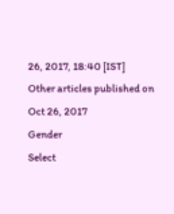26, 2017, 18:40 [IST]
Other articles published on Oct 26, 2017
Gender
Select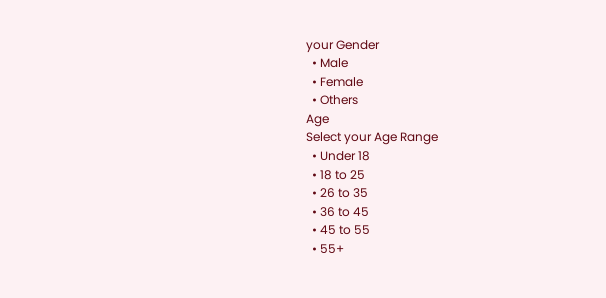your Gender
  • Male
  • Female
  • Others
Age
Select your Age Range
  • Under 18
  • 18 to 25
  • 26 to 35
  • 36 to 45
  • 45 to 55
  • 55+